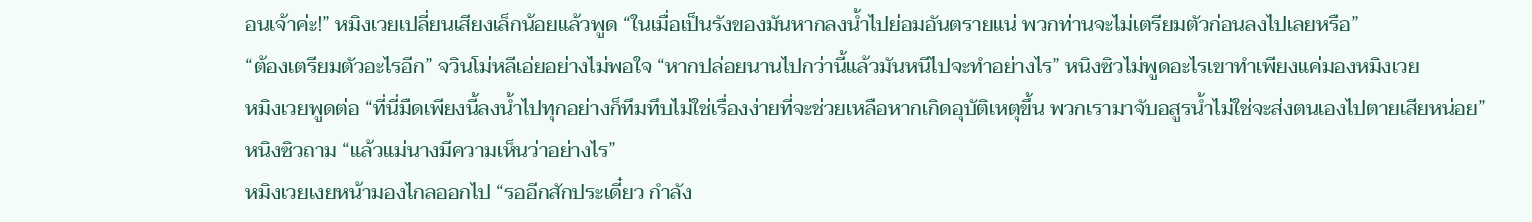อนเจ้าค่ะ!” หมิงเวยเปลี่ยนเสียงเล็กน้อยแล้วพูด “ในเมื่อเป็นรังของมันหากลงน้ำไปย่อมอันตรายแน่ พวกท่านจะไม่เตรียมตัวก่อนลงไปเลยหรือ”
“ต้องเตรียมตัวอะไรอีก” จวินโม่หลีเอ่ยอย่างไม่พอใจ “หากปล่อยนานไปกว่านี้แล้วมันหนีไปจะทำอย่างไร” หนิงซิวไม่พูดอะไรเขาทำเพียงแค่มองหมิงเวย
หมิงเวยพูดต่อ “ที่นี่มืดเพียงนี้ลงน้ำไปทุกอย่างก็ทึมทึบไม่ใช่เรื่องง่ายที่จะช่วยเหลือหากเกิดอุบัติเหตุขึ้น พวกเรามาจับอสูรน้ำไม่ใช่จะส่งตนเองไปตายเสียหน่อย”
หนิงซิวถาม “แล้วแม่นางมีความเห็นว่าอย่างไร”
หมิงเวยเงยหน้ามองไกลออกไป “รออีกสักประเดี๋ยว กำลัง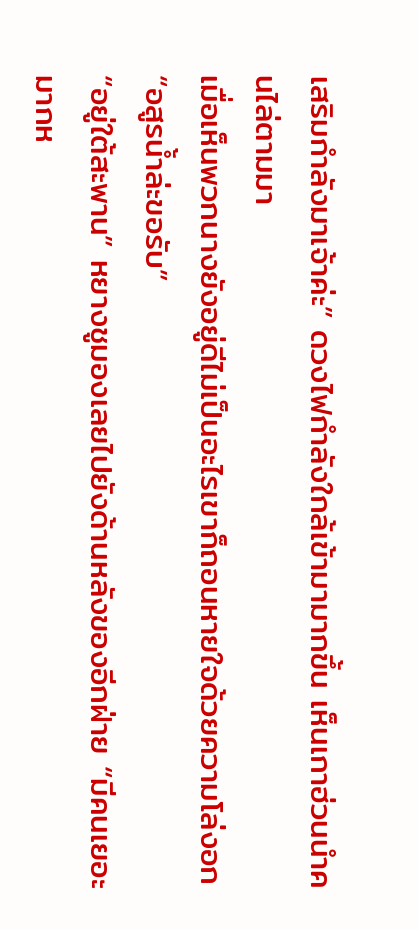เสริมกำลังมาเจ้าค่ะ” ดวงไฟกำลังใกล้เข้ามามากขึ้น เห็นเกาฮ่วนนำคนไล่ตามมา
เมื่อเห็นพวกนางยังอยู่ดีไม่เป็นอะไรเขาก็ถอนหายใจด้วยความโล่งอก “อสูรน้ำล่ะขอรับ”
“อยู่ใต้สะพาน” หยางชูมองเลยไปยังด้านหลังของอีกฝ่าย “มีคนเยอะมากห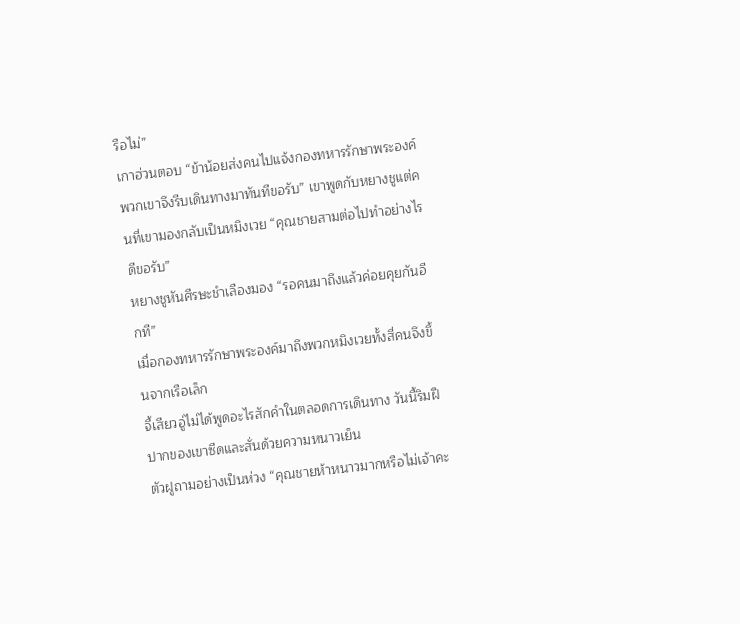รือไม่”
เกาฮ่วนตอบ “ข้าน้อยส่งคนไปแจ้งกองทหารรักษาพระองค์ พวกเขาจึงรีบเดินทางมาทันทีขอรับ” เขาพูดกับหยางชูแต่คนที่เขามองกลับเป็นหมิงเวย “คุณชายสามต่อไปทำอย่างไรดีขอรับ”
หยางชูหันศีรษะชำเลืองมอง “รอคนมาถึงแล้วค่อยคุยกันอีกที”
เมื่อกองทหารรักษาพระองค์มาถึงพวกหมิงเวยทั้งสี่คนจึงขึ้นจากเรือเล็ก
จี้เสียวอู่ไม่ได้พูดอะไรสักคำในตลอดการเดินทาง วันนี้ริมฝีปากของเขาซีดและสั่นด้วยความหนาวเย็น
ตัวฝูถามอย่างเป็นห่วง “คุณชายห้าหนาวมากหรือไม่เจ้าคะ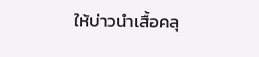ให้บ่าวนำเสื้อคลุ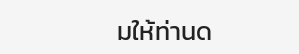มให้ท่านด